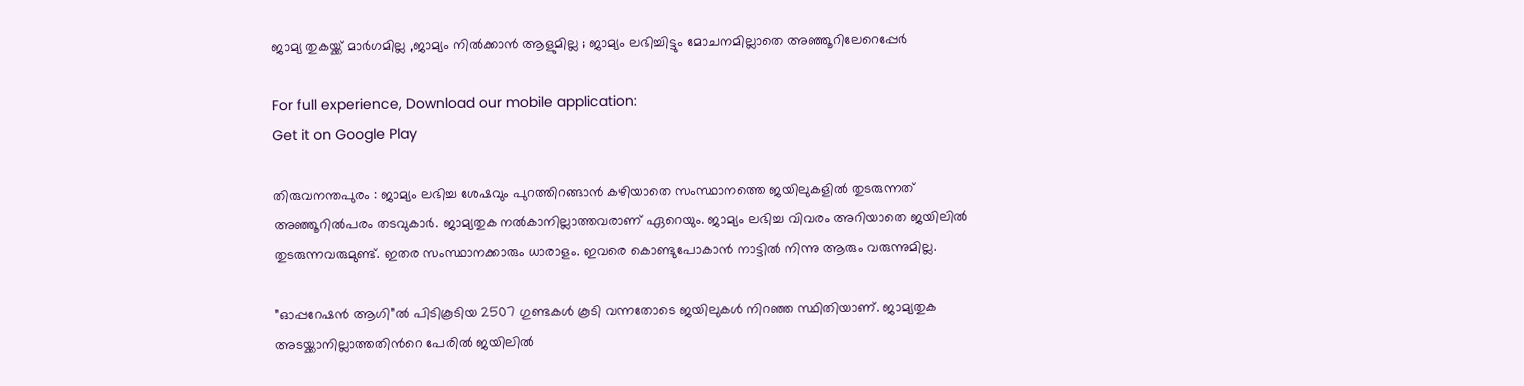ജാമ്യ തുകയ്ക്ക് മാര്‍ഗമില്ല ,ജാമ്യം നില്‍ക്കാന്‍ ആളുമില്ല ; ജാമ്യം ലഭിച്ചിട്ടും മോചനമില്ലാതെ അഞ്ഞൂറിലേറെപ്പേര്‍

For full experience, Download our mobile application:
Get it on Google Play

തിരുവനന്തപുരം : ജാമ്യം ലഭിച്ച ശേഷവും പുറത്തിറങ്ങാന്‍ കഴിയാതെ സംസ്ഥാനത്തെ ജയിലുകളില്‍ തുടരുന്നത് അഞ്ഞൂറില്‍പരം തടവുകാര്‍. ജാമ്യതുക നല്‍കാനില്ലാത്തവരാണ് ഏറെയും. ജാമ്യം ലഭിച്ച വിവരം അറിയാതെ ജയിലില്‍ തുടരുന്നവരുമുണ്ട്. ഇതര സംസ്ഥാനക്കാരും ധാരാളം. ഇവരെ കൊണ്ടുപോകാന്‍ നാട്ടില്‍ നിന്നു ആരും വരുന്നുമില്ല.

”ഓപ്പറേഷന്‍ ആഗി”ല്‍ പിടികൂടിയ 2507 ഗുണ്ടകള്‍ കൂടി വന്നതോടെ ജയിലുകള്‍ നിറഞ്ഞ സ്ഥിതിയാണ്. ജാമ്യതുക അടയ്ക്കാനില്ലാത്തതിന്‍റെ പേരില്‍ ജയിലില്‍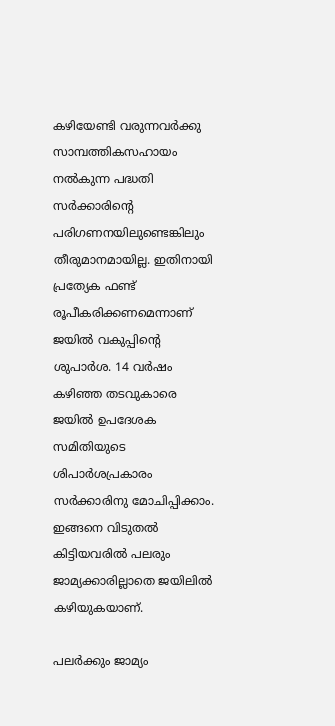കഴിയേണ്ടി വരുന്നവര്‍ക്കു സാമ്പത്തികസഹായം നല്‍കുന്ന പദ്ധതി സര്‍ക്കാരിന്‍റെ പരിഗണനയിലുണ്ടെങ്കിലും തീരുമാനമായില്ല. ഇതിനായി പ്രത്യേക ഫണ്ട് രൂപീകരിക്കണമെന്നാണ് ജയില്‍ വകുപ്പിന്‍റെ ശുപാര്‍ശ. 14 വര്‍ഷം കഴിഞ്ഞ തടവുകാരെ ജയില്‍ ഉപദേശക സമിതിയുടെ ശിപാര്‍ശപ്രകാരം സര്‍ക്കാരിനു മോചിപ്പിക്കാം. ഇങ്ങനെ വിടുതല്‍ കിട്ടിയവരില്‍ പലരും ജാമ്യക്കാരില്ലാതെ ജയിലില്‍ കഴിയുകയാണ്.

പലര്‍ക്കും ജാമ്യം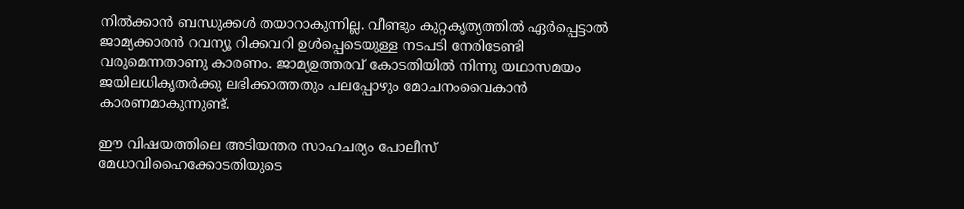നില്‍ക്കാന്‍ ബന്ധുക്കള്‍ തയാറാകുന്നില്ല. വീണ്ടും കുറ്റകൃത്യത്തില്‍ ഏര്‍പ്പെട്ടാല്‍ ജാമ്യക്കാരന്‍ റവന്യൂ റിക്കവറി ഉള്‍പ്പെടെയുള്ള നടപടി നേരിടേണ്ടി വരുമെന്നതാണു കാരണം. ജാമ്യഉത്തരവ് കോടതിയില്‍ നിന്നു യഥാസമയം ജയിലധികൃതര്‍ക്കു ലഭിക്കാത്തതും പലപ്പോഴും മോചനംവൈകാന്‍ കാരണമാകുന്നുണ്ട്.

ഈ വിഷയത്തിലെ അടിയന്തര സാഹചര്യം പോലീസ് മേധാവിഹൈക്കോടതിയുടെ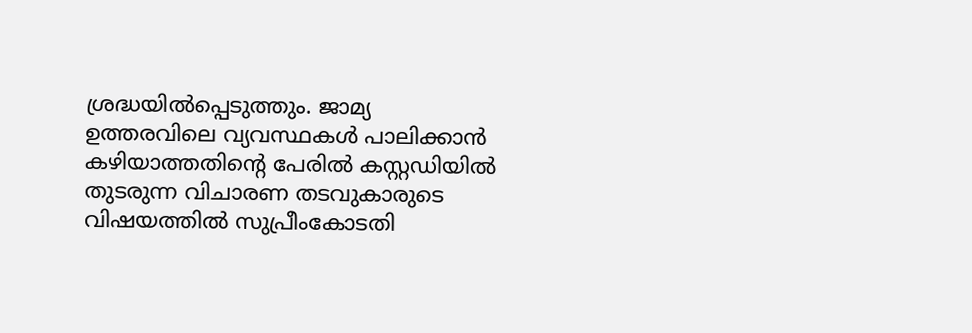ശ്രദ്ധയില്‍പ്പെടുത്തും. ജാമ്യ ഉത്തരവിലെ വ്യവസ്ഥകള്‍ പാലിക്കാന്‍ കഴിയാത്തതിന്‍റെ പേരില്‍ കസ്റ്റഡിയില്‍ തുടരുന്ന വിചാരണ തടവുകാരുടെ വിഷയത്തില്‍ സുപ്രീംകോടതി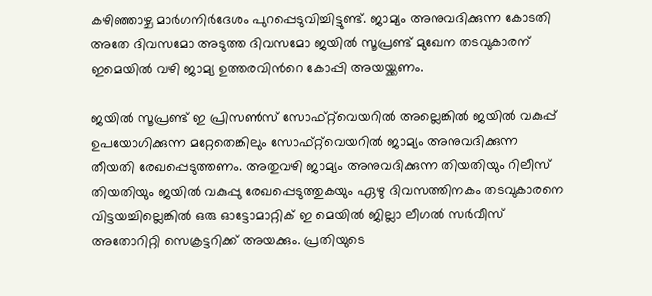കഴിഞ്ഞാഴ്ച മാര്‍ഗനിര്‍ദേശം പുറപ്പെടുവിച്ചിട്ടുണ്ട്. ജാമ്യം അനുവദിക്കുന്ന കോടതി അതേ ദിവസമോ അടുത്ത ദിവസമോ ജയില്‍ സൂപ്രണ്ട് മുഖേന തടവുകാരന് ഇമെയില്‍ വഴി ജാമ്യ ഉത്തരവിന്‍റെ കോപ്പി അയയ്ക്കണം.

ജയില്‍ സൂപ്രണ്ട് ഇ പ്രിസണ്‍സ് സോഫ്റ്റ്‌വെയറില്‍ അല്ലെങ്കില്‍ ജയില്‍ വകുപ്പ് ഉപയോഗിക്കുന്ന മറ്റേതെങ്കിലും സോഫ്റ്റ്‌വെയറില്‍ ജാമ്യം അനുവദിക്കുന്ന തീയതി രേഖപ്പെടുത്തണം. അതുവഴി ജാമ്യം അനുവദിക്കുന്ന തിയതിയും റിലീസ് തിയതിയും ജയില്‍ വകുപ്പു രേഖപ്പെടുത്തുകയും ഏഴു ദിവസത്തിനകം തടവുകാരനെ വിട്ടയച്ചില്ലെങ്കില്‍ ഒരു ഓട്ടോമാറ്റിക് ഇ മെയില്‍ ജില്ലാ ലീഗല്‍ സര്‍വീസ് അതോറിറ്റി സെക്രട്ടറിക്ക് അയക്കും. പ്രതിയുടെ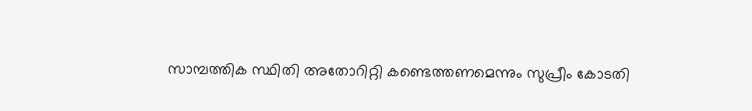സാമ്പത്തിക സ്ഥിതി അതോറിറ്റി കണ്ടെത്തണമെന്നും സുപ്രീം കോടതി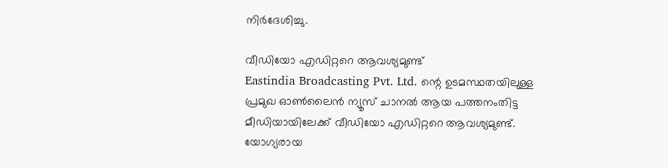നിര്‍ദേശിച്ചു.

വീഡിയോ എഡിറ്ററെ ആവശ്യമുണ്ട്
Eastindia Broadcasting Pvt. Ltd. ന്റെ ഉടമസ്ഥതയിലുള്ള പ്രമുഖ ഓണ്‍ലൈന്‍ ന്യൂസ് ചാനല്‍ ആയ പത്തനംതിട്ട മീഡിയായിലേക്ക് വീഡിയോ എഡിറ്ററെ ആവശ്യമുണ്ട്. യോഗ്യരായ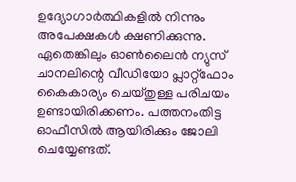ഉദ്യോഗാര്‍ത്ഥികളില്‍ നിന്നും അപേക്ഷകള്‍ ക്ഷണിക്കുന്നു. ഏതെങ്കിലും ഓണ്‍ലൈന്‍ ന്യുസ് ചാനലിന്റെ വീഡിയോ പ്ലാറ്റ്ഫോം കൈകാര്യം ചെയ്തുള്ള പരിചയം ഉണ്ടായിരിക്കണം. പത്തനംതിട്ട ഓഫീസില്‍ ആയിരിക്കും ജോലി ചെയ്യേണ്ടത്.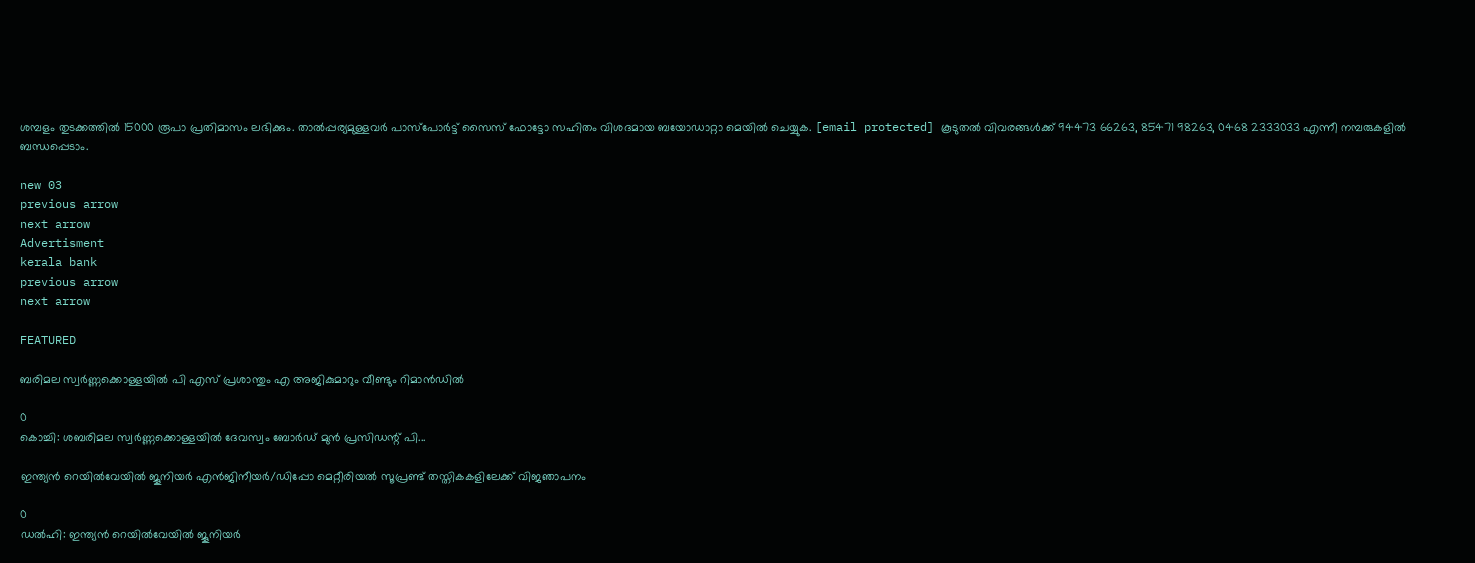ശമ്പളം തുടക്കത്തില്‍ 15000 രൂപാ പ്രതിമാസം ലഭിക്കും. താല്‍പ്പര്യമുള്ളവര്‍ പാസ്പോര്‍ട്ട് സൈസ് ഫോട്ടോ സഹിതം വിശദമായ ബയോഡാറ്റാ മെയില്‍ ചെയ്യുക. [email protected] കൂടുതല്‍ വിവരങ്ങള്‍ക്ക് 94473 66263, 85471 98263, 0468 2333033 എന്നീ നമ്പരുകളില്‍ ബന്ധപ്പെടാം.

new 03
previous arrow
next arrow
Advertisment
kerala bank
previous arrow
next arrow

FEATURED

ബരിമല സ്വർണ്ണക്കൊള്ളയിൽ പി എസ് പ്രശാന്തും എ അജികുമാറും വീണ്ടും റിമാൻഡില്‍

0
കൊച്ചി: ശബരിമല സ്വർണ്ണക്കൊള്ളയിൽ ദേവസ്വം ബോർഡ് മുൻ പ്രസിഡന്റ് പി...

ഇന്ത്യൻ റെയിൽവേയിൽ ജൂനിയർ എൻജിനീയർ/ഡിപ്പോ മെറ്റീരിയൽ സൂപ്രണ്ട് തസ്തികകളിലേക്ക് വിജഞാപനം

0
ഡൽഹി: ഇന്ത്യൻ റെയിൽവേയിൽ ജൂനിയർ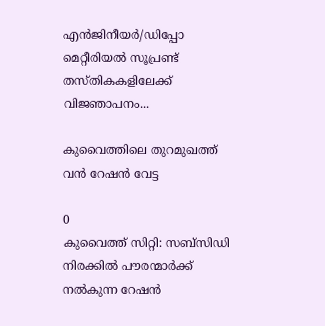എൻജിനീയർ/ഡിപ്പോ മെറ്റീരിയൽ സൂപ്രണ്ട് തസ്തികകളിലേക്ക് വിജഞാപനം...

കുവൈത്തിലെ തുറമുഖത്ത് വൻ റേഷൻ വേട്ട

0
കുവൈത്ത് സിറ്റി: സബ്‌സിഡി നിരക്കിൽ പൗരന്മാർക്ക് നൽകുന്ന റേഷൻ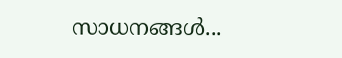സാധനങ്ങൾ...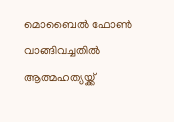മൊബൈൽ ഫോൺ വാങ്ങിവച്ചതിൽ ആത്മഹത്യയ്ക്ക്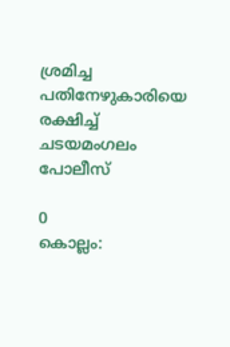ശ്രമിച്ച പതിനേഴുകാരിയെ രക്ഷിച്ച് ചടയമംഗലം പോലീസ്

0
കൊല്ലം: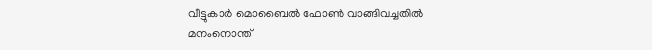വീട്ടുകാർ മൊബൈൽ ഫോൺ വാങ്ങിവച്ചതിൽ മനംനൊന്ത്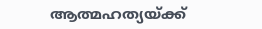ആത്മഹത്യയ്ക്ക്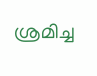ശ്രമിച്ച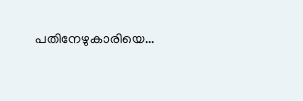പതിനേഴുകാരിയെ...